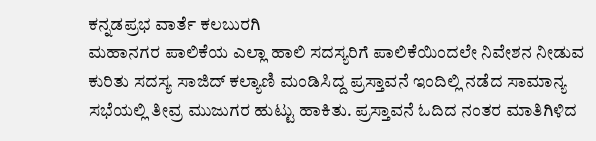ಕನ್ನಡಪ್ರಭ ವಾರ್ತೆ ಕಲಬುರಗಿ
ಮಹಾನಗರ ಪಾಲಿಕೆಯ ಎಲ್ಲಾ ಹಾಲಿ ಸದಸ್ಯರಿಗೆ ಪಾಲಿಕೆಯಿಂದಲೇ ನಿವೇಶನ ನೀಡುವ ಕುರಿತು ಸದಸ್ಯ ಸಾಜಿದ್ ಕಲ್ಯಾಣಿ ಮಂಡಿಸಿದ್ದ ಪ್ರಸ್ತಾವನೆ ಇಂದಿಲ್ಲಿ ನಡೆದ ಸಾಮಾನ್ಯ ಸಭೆಯಲ್ಲಿ ತೀವ್ರ ಮುಜುಗರ ಹುಟ್ಟು ಹಾಕಿತು. ಪ್ರಸ್ತಾವನೆ ಓದಿದ ನಂತರ ಮಾತಿಗಿಳಿದ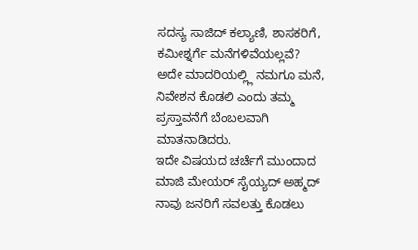ಸದಸ್ಯ ಸಾಜಿದ್ ಕಲ್ಯಾಣಿ, ಶಾಸಕರಿಗೆ, ಕಮೀಶ್ನರ್ಗೆ ಮನೆಗಳಿವೆಯಲ್ಲವೆ? ಅದೇ ಮಾದರಿಯಲ್ಲ್ಲಿ ನಮಗೂ ಮನೆ, ನಿವೇಶನ ಕೊಡಲಿ ಎಂದು ತಮ್ಮ ಪ್ರಸ್ತಾವನೆಗೆ ಬೆಂಬಲವಾಗಿ ಮಾತನಾಡಿದರು.
ಇದೇ ವಿಷಯದ ಚರ್ಚೆಗೆ ಮುಂದಾದ ಮಾಜಿ ಮೇಯರ್ ಸೈಯ್ಯದ್ ಅಹ್ಮದ್ ನಾವು ಜನರಿಗೆ ಸವಲತ್ತು ಕೊಡಲು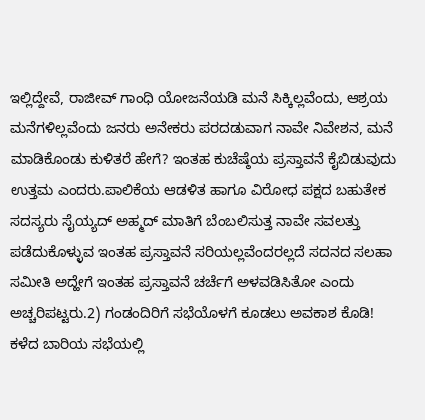ಇಲ್ಲಿದ್ದೇವೆ, ರಾಜೀವ್ ಗಾಂಧಿ ಯೋಜನೆಯಡಿ ಮನೆ ಸಿಕ್ಕಿಲ್ಲವೆಂದು, ಆಶ್ರಯ ಮನೆಗಳಿಲ್ಲವೆಂದು ಜನರು ಅನೇಕರು ಪರದಡುವಾಗ ನಾವೇ ನಿವೇಶನ, ಮನೆ ಮಾಡಿಕೊಂಡು ಕುಳಿತರೆ ಹೇಗೆ? ಇಂತಹ ಕುಚೆಷ್ಠೆಯ ಪ್ರಸ್ತಾವನೆ ಕೈಬಿಡುವುದು ಉತ್ತಮ ಎಂದರು.ಪಾಲಿಕೆಯ ಆಡಳಿತ ಹಾಗೂ ವಿರೋಧ ಪಕ್ಷದ ಬಹುತೇಕ ಸದಸ್ಯರು ಸೈಯ್ಯದ್ ಅಹ್ಮದ್ ಮಾತಿಗೆ ಬೆಂಬಲಿಸುತ್ತ ನಾವೇ ಸವಲತ್ತು ಪಡೆದುಕೊಳ್ಳುವ ಇಂತಹ ಪ್ರಸ್ತಾವನೆ ಸರಿಯಲ್ಲವೆಂದರಲ್ಲದೆ ಸದನದ ಸಲಹಾ ಸಮೀತಿ ಅದ್ಹೇಗೆ ಇಂತಹ ಪ್ರಸ್ತಾವನೆ ಚರ್ಚೆಗೆ ಅಳವಡಿಸಿತೋ ಎಂದು ಅಚ್ಚರಿಪಟ್ಟರು.2) ಗಂಡಂದಿರಿಗೆ ಸಭೆಯೊಳಗೆ ಕೂಡಲು ಅವಕಾಶ ಕೊಡಿ!
ಕಳೆದ ಬಾರಿಯ ಸಭೆಯಲ್ಲಿ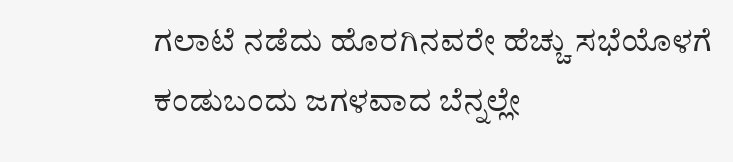ಗಲಾಟೆ ನಡೆದು ಹೊರಗಿನವರೇ ಹೆಚ್ಚು ಸಭೆಯೊಳಗೆ ಕಂಡುಬಂದು ಜಗಳವಾದ ಬೆನ್ನಲ್ಲೇ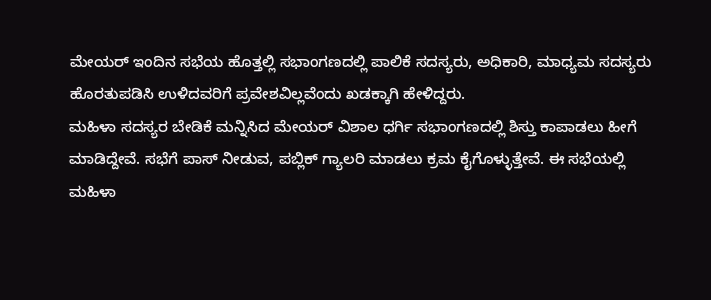ಮೇಯರ್ ಇಂದಿನ ಸಭೆಯ ಹೊತ್ತಲ್ಲಿ ಸಭಾಂಗಣದಲ್ಲಿ ಪಾಲಿಕೆ ಸದಸ್ಯರು, ಅಧಿಕಾರಿ, ಮಾಧ್ಯಮ ಸದಸ್ಯರು ಹೊರತುಪಡಿಸಿ ಉಳಿದವರಿಗೆ ಪ್ರವೇಶವಿಲ್ಲವೆಂದು ಖಡಕ್ಕಾಗಿ ಹೇಳಿದ್ದರು.
ಮಹಿಳಾ ಸದಸ್ಯರ ಬೇಡಿಕೆ ಮನ್ನಿಸಿದ ಮೇಯರ್ ವಿಶಾಲ ಧರ್ಗಿ ಸಭಾಂಗಣದಲ್ಲಿ ಶಿಸ್ತು ಕಾಪಾಡಲು ಹೀಗೆ ಮಾಡಿದ್ದೇವೆ. ಸಭೆಗೆ ಪಾಸ್ ನೀಡುವ, ಪಬ್ಲಿಕ್ ಗ್ಯಾಲರಿ ಮಾಡಲು ಕ್ರಮ ಕೈಗೊಳ್ಳುತ್ತೇವೆ. ಈ ಸಭೆಯಲ್ಲಿ ಮಹಿಳಾ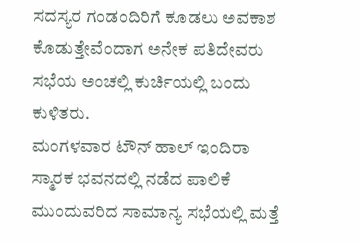ಸದಸ್ಯರ ಗಂಡಂದಿರಿಗೆ ಕೂಡಲು ಅವಕಾಶ ಕೊಡುತ್ತೇವೆಂದಾಗ ಅನೇಕ ಪತಿದೇವರು ಸಭೆಯ ಅಂಚಲ್ಲಿ ಕುರ್ಚಿಯಲ್ಲಿ ಬಂದು ಕುಳಿತರು.
ಮಂಗಳವಾರ ಟೌನ್ ಹಾಲ್ ಇಂದಿರಾ ಸ್ಮಾರಕ ಭವನದಲ್ಲಿ ನಡೆದ ಪಾಲಿಕೆ ಮುಂದುವರಿದ ಸಾಮಾನ್ಯ ಸಭೆಯಲ್ಲಿ ಮತ್ತೆ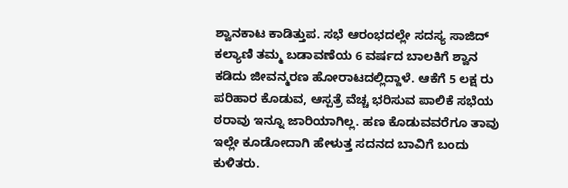ಶ್ವಾನಕಾಟ ಕಾಡಿತ್ತುಪ. ಸಭೆ ಆರಂಭದಲ್ಲೇ ಸದಸ್ಯ ಸಾಜಿದ್ ಕಲ್ಯಾಣಿ ತಮ್ಮ ಬಡಾವಣೆಯ 6 ವರ್ಷದ ಬಾಲಕಿಗೆ ಶ್ವಾನ ಕಡಿದು ಜೀವನ್ಮರಣ ಹೋರಾಟದಲ್ಲಿದ್ದಾಳೆ. ಆಕೆಗೆ 5 ಲಕ್ಷ ರು ಪರಿಹಾರ ಕೊಡುವ, ಆಸ್ಪತ್ರೆ ವೆಚ್ಚ ಭರಿಸುವ ಪಾಲಿಕೆ ಸಭೆಯ ಠರಾವು ಇನ್ನೂ ಜಾರಿಯಾಗಿಲ್ಲ. ಹಣ ಕೊಡುವವರೆಗೂ ತಾವು ಇಲ್ಲೇ ಕೂಡೋದಾಗಿ ಹೇಳುತ್ತ ಸದನದ ಬಾವಿಗೆ ಬಂದು ಕುಳಿತರು.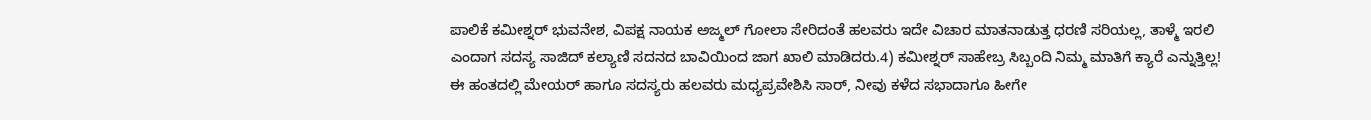ಪಾಲಿಕೆ ಕಮೀಶ್ನರ್ ಭುವನೇಶ, ವಿಪಕ್ಷ ನಾಯಕ ಅಜ್ಮಲ್ ಗೋಲಾ ಸೇರಿದಂತೆ ಹಲವರು ಇದೇ ವಿಚಾರ ಮಾತನಾಡುತ್ತ ಧರಣಿ ಸರಿಯಲ್ಲ, ತಾಳ್ಮೆ ಇರಲಿ ಎಂದಾಗ ಸದಸ್ಯ ಸಾಜಿದ್ ಕಲ್ಯಾಣಿ ಸದನದ ಬಾವಿಯಿಂದ ಜಾಗ ಖಾಲಿ ಮಾಡಿದರು.4) ಕಮೀಶ್ನರ್ ಸಾಹೇಬ್ರ ಸಿಬ್ಬಂದಿ ನಿಮ್ಮ ಮಾತಿಗೆ ಕ್ಯಾರೆ ಎನ್ನುತ್ತಿಲ್ಲ!
ಈ ಹಂತದಲ್ಲಿ ಮೇಯರ್ ಹಾಗೂ ಸದಸ್ಯರು ಹಲವರು ಮಧ್ಯಪ್ರವೇಶಿಸಿ ಸಾರ್, ನೀವು ಕಳೆದ ಸಭಾದಾಗೂ ಹೀಗೇ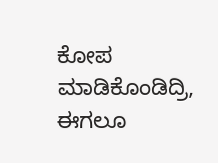ಕೋಪ ಮಾಡಿಕೊಂಡಿದ್ರಿ, ಈಗಲೂ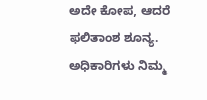ಅದೇ ಕೋಪ, ಆದರೆ ಫಲಿತಾಂಶ ಶೂನ್ಯ. ಅಧಿಕಾರಿಗಳು ನಿಮ್ಮ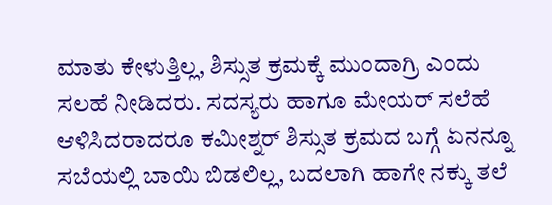ಮಾತು ಕೇಳುತ್ತಿಲ್ಲ, ಶಿಸ್ಸುತ ಕ್ರಮಕ್ಕೆ ಮುಂದಾಗ್ರಿ ಎಂದು ಸಲಹೆ ನೀಡಿದರು. ಸದಸ್ಯರು ಹಾಗೂ ಮೇಯರ್ ಸಲೆಹೆ ಆಳಿಸಿದರಾದರೂ ಕಮೀಶ್ನರ್ ಶಿಸ್ಸುತ ಕ್ರಮದ ಬಗ್ಗೆ ಏನನ್ನೂ ಸಬೆಯಲ್ಲಿ ಬಾಯಿ ಬಿಡಲಿಲ್ಲ, ಬದಲಾಗಿ ಹಾಗೇ ನಕ್ಕು ತಲೆ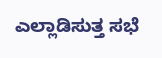ಎಲ್ಲಾಡಿಸುತ್ತ ಸಭೆ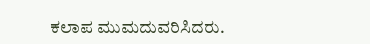ಕಲಾಪ ಮುಮದುವರಿಸಿದರು.